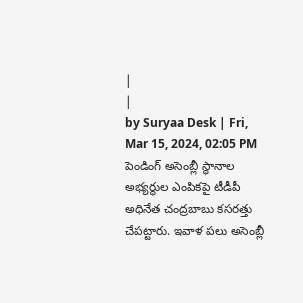|
|
by Suryaa Desk | Fri, Mar 15, 2024, 02:05 PM
పెండింగ్ అసెంబ్లీ స్థానాల అభ్యర్థుల ఎంపికపై టీడీపీ అధినేత చంద్రబాబు కసరత్తు చేపట్టారు. ఇవాళ పలు అసెంబ్లీ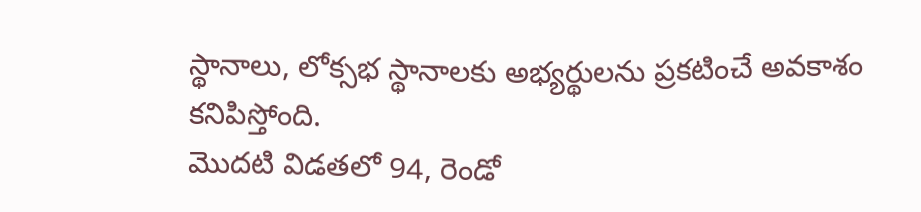స్థానాలు, లోక్సభ స్థానాలకు అభ్యర్థులను ప్రకటించే అవకాశం కనిపిస్తోంది.
మొదటి విడతలో 94, రెండో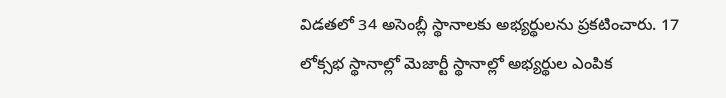విడతలో 34 అసెంబ్లీ స్థానాలకు అభ్యర్థులను ప్రకటించారు. 17 లోక్సభ స్థానాల్లో మెజార్టీ స్థానాల్లో అభ్యర్థుల ఎంపిక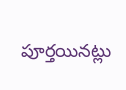పూర్తయినట్లు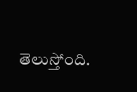తెలుస్తోంది.